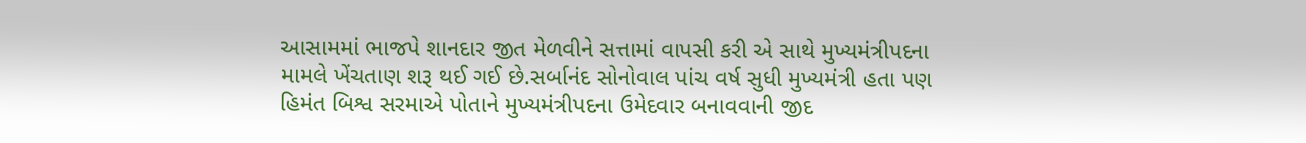આસામમાં ભાજપે શાનદાર જીત મેળવીને સત્તામાં વાપસી કરી એ સાથે મુખ્યમંત્રીપદના મામલે ખેંચતાણ શરૂ થઈ ગઈ છે.સર્બાનંદ સોનોવાલ પાંચ વર્ષ સુધી મુખ્યમંત્રી હતા પણ હિમંત બિશ્વ સરમાએ પોતાને મુખ્યમંત્રીપદના ઉમેદવાર બનાવવાની જીદ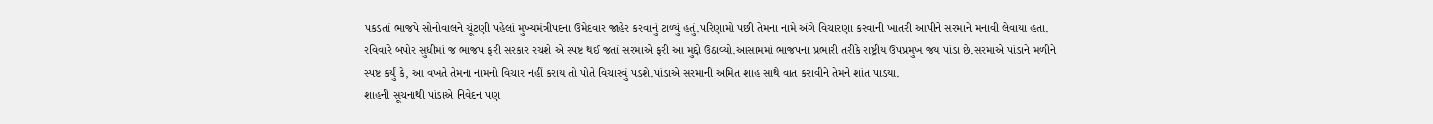પકડતાં ભાજપે સોનોવાલને ચૂંટણી પહેલાં મુખ્યમંત્રીપદના ઉમેદવાર જાહેર કરવાનું ટાળ્યું હતું.પરિણામો પછી તેમના નામે અંગે વિચારણા કરવાની ખાતરી આપીને સરમાને મનાવી લેવાયા હતા.
રવિવારે બપોર સુધીમાં જ ભાજપ ફરી સરકાર રચશે એ સ્પષ્ટ થઈ જતાં સરમાએ ફરી આ મુદ્દો ઉઠાવ્યો.આસામમાં ભાજપના પ્રભારી તરીકે રાષ્ટ્રીય ઉપપ્રમુખ જય પાંડા છે.સરમાએ પાંડાને મળીને સ્પષ્ટ કર્યું કે, આ વખતે તેમના નામનો વિચાર નહીં કરાય તો પોતે વિચારવું પડશે.પાંડાએ સરમાની અમિત શાહ સાથે વાત કરાવીને તેમને શાંત પાડયા.
શાહની સૂચનાથી પાંડાએ નિવેદન પણ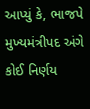આપ્યું કે, ભાજપે મુખ્યમંત્રીપદ અંગે કોઈ નિર્ણય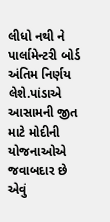લીધો નથી ને પાર્લામેન્ટરી બોર્ડ અંતિમ નિર્ણય લેશે.પાંડાએ આસામની જીત માટે મોદીની યોજનાઓએ જવાબદાર છે એવું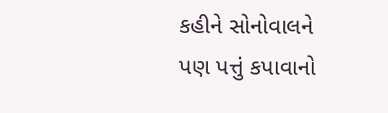કહીને સોનોવાલને પણ પત્તું કપાવાનો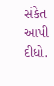સંકેત આપી દીધો.